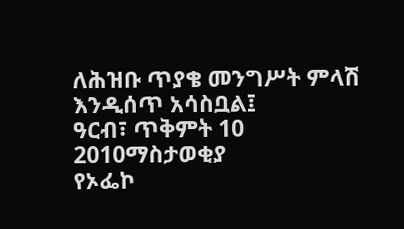ለሕዝቡ ጥያቄ መንግሥት ምላሽ እንዲሰጥ አሳስቧል፤
ዓርብ፣ ጥቅምት 10 2010ማስታወቂያ
የኦፌኮ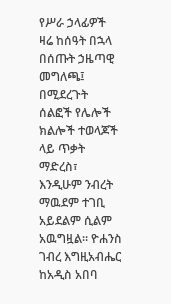የሥራ ኃላፊዎች ዛሬ ከሰዓት በኋላ በሰጡት ኃዜጣዊ መግለጫ፤ በሚደረጉት ሰልፎች የሌሎች ክልሎች ተወላጆች ላይ ጥቃት ማድረስ፣ እንዲሁም ንብረት ማዉደም ተገቢ አይደልም ሲልም አዉግዟል። ዮሐንስ ገብረ እግዚአብሔር ከአዲስ አበባ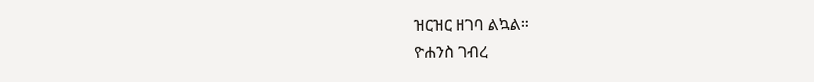ዝርዝር ዘገባ ልኳል።
ዮሐንስ ገብረ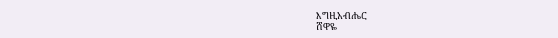እግዚአብሔር
ሸዋዬ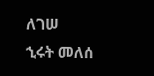ለገሠ
ኂሩት መለሰ